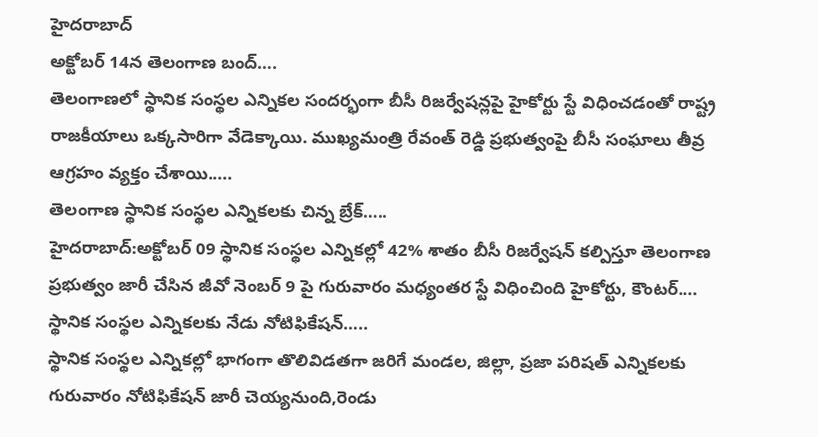హైదరాబాద్
అక్టోబర్ 14న తెలంగాణ బంద్….
తెలంగాణలో స్థానిక సంస్థల ఎన్నికల సందర్భంగా బీసీ రిజర్వేషన్లపై హైకోర్టు స్టే విధించడంతో రాష్ట్ర రాజకీయాలు ఒక్కసారిగా వేడెక్కాయి. ముఖ్యమంత్రి రేవంత్ రెడ్డి ప్రభుత్వంపై బీసీ సంఘాలు తీవ్ర ఆగ్రహం వ్యక్తం చేశాయి.....
తెలంగాణ స్థానిక సంస్థల ఎన్నికలకు చిన్న బ్రేక్…..
హైదరాబాద్:అక్టోబర్ 09 స్థానిక సంస్థల ఎన్నికల్లో 42% శాతం బీసీ రిజర్వేషన్ కల్పిస్తూ తెలంగాణ ప్రభుత్వం జారీ చేసిన జీవో నెంబర్ 9 పై గురువారం మధ్యంతర స్టే విధించింది హైకోర్టు, కౌంటర్....
స్థానిక సంస్థల ఎన్నికలకు నేడు నోటిఫికేషన్…..
స్థానిక సంస్థల ఎన్నికల్లో భాగంగా తొలివిడతగా జరిగే మండల, జిల్లా, ప్రజా పరిషత్ ఎన్నికలకు గురువారం నోటిఫికేషన్ జారీ చెయ్యనుంది,రెండు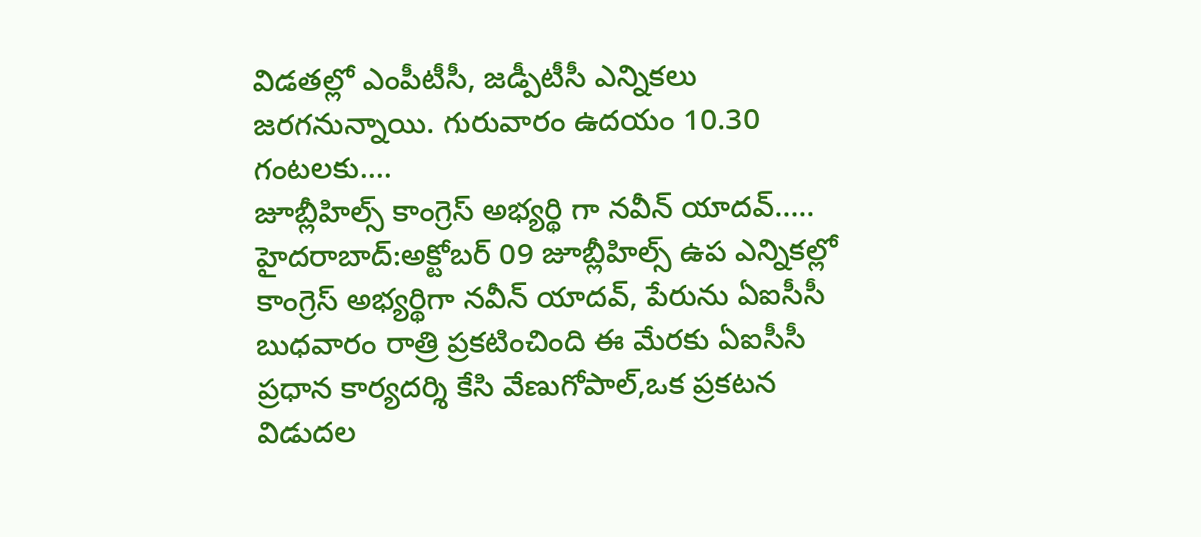విడతల్లో ఎంపీటీసీ, జడ్పీటీసీ ఎన్నికలు జరగనున్నాయి. గురువారం ఉదయం 10.30 గంటలకు....
జూబ్లీహిల్స్ కాంగ్రెస్ అభ్యర్థి గా నవీన్ యాదవ్…..
హైదరాబాద్:అక్టోబర్ 09 జూబ్లీహిల్స్ ఉప ఎన్నికల్లో కాంగ్రెస్ అభ్యర్థిగా నవీన్ యాదవ్, పేరును ఏఐసీసీ బుధవారం రాత్రి ప్రకటించింది ఈ మేరకు ఏఐసీసీ ప్రధాన కార్యదర్శి కేసి వేణుగోపాల్,ఒక ప్రకటన విడుదల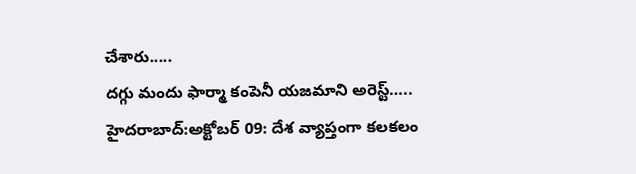చేశారు.....
దగ్గు మందు ఫార్మా కంపెనీ యజమాని అరెస్ట్…..
హైదరాబాద్:అక్టోబర్ 09: దేశ వ్యాప్తంగా కలకలం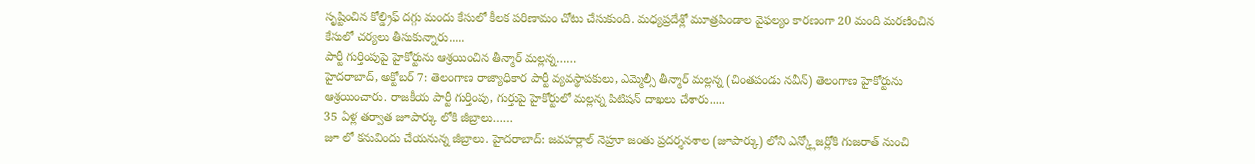సృష్టించిన కోల్డ్రిఫ్ దగ్గు మందు కేసులో కీలక పరిణామం చోటు చేసుకుంది. మధ్యప్రదేశ్లో మూత్రపిండాల వైఫల్యం కారణంగా 20 మంది మరణించిన కేసులో చర్యలు తీసుకున్నారు.....
పార్టీ గుర్తింపుపై హైకోర్టును ఆశ్రయించిన తీన్మార్ మల్లన్న……
హైదరాబాద్, అక్టోబర్ 7: తెలంగాణ రాజ్యాధికార పార్టీ వ్యవస్థాపకులు, ఎమ్మెల్సీ తీన్మార్ మల్లన్న (చింతపండు నవీన్) తెలంగాణ హైకోర్టును ఆశ్రయించారు. రాజకీయ పార్టీ గుర్తింపు, గుర్తుపై హైకోర్టులో మల్లన్న పిటిషన్ దాఖలు చేశారు.....
35 ఏళ్ల తర్వాత జూపార్కు లోకి జీబ్రాలు……
జూ లో కనువిందు చేయనున్న జీబ్రాలు. హైదరాబాద్: జవహర్లాల్ నెహ్రూ జంతు ప్రదర్శనశాల (జూపార్కు) లోని ఎన్క్లోజర్లోకి గుజరాత్ నుంచి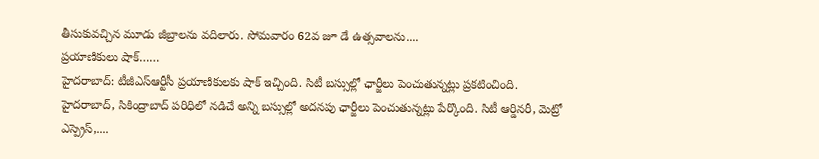తీసుకువచ్చిన మూడు జీబ్రాలను వదిలారు. సోమవారం 62వ జూ డే ఉత్సవాలను....
ప్రయాణికులు షాక్……
హైదరాబాద్: టీజీఎస్ఆర్టీసీ ప్రయాణికులకు షాక్ ఇచ్చింది. సిటీ బస్సుల్లో ఛార్జీలు పెంచుతున్నట్లు ప్రకటించింది. హైదరాబాద్, సికింద్రాబాద్ పరిధిలో నడిచే అన్ని బస్సుల్లో అదనపు ఛార్జీలు పెంచుతున్నట్లు పేర్కొంది. సిటీ ఆర్డినరీ, మెట్రో ఎస్ప్రెస్,....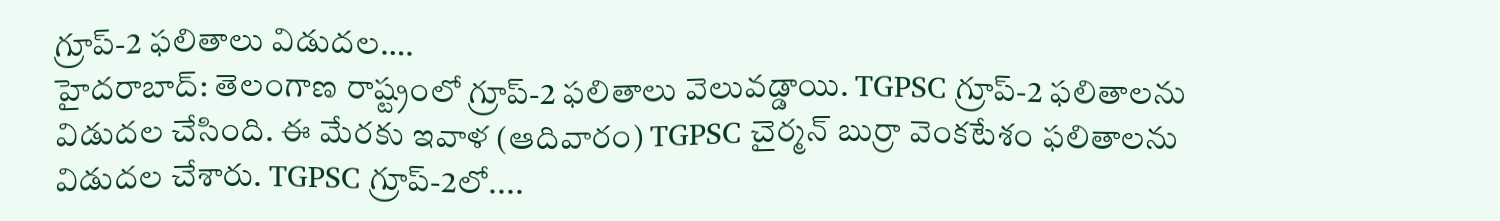గ్రూప్-2 ఫలితాలు విడుదల….
హైదరాబాద్: తెలంగాణ రాష్ట్రంలో గ్రూప్-2 ఫలితాలు వెలువడ్డాయి. TGPSC గ్రూప్-2 ఫలితాలను విడుదల చేసింది. ఈ మేరకు ఇవాళ (ఆదివారం) TGPSC చైర్మన్ బుర్రా వెంకటేశం ఫలితాలను విడుదల చేశారు. TGPSC గ్రూప్-2లో....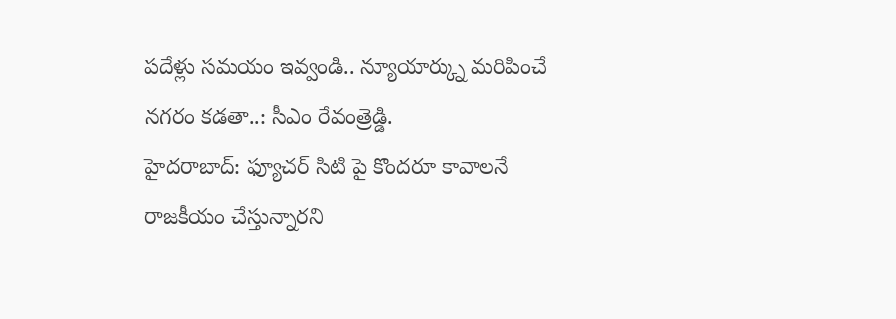పదేళ్లు సమయం ఇవ్వండి.. న్యూయార్క్ను మరిపించే నగరం కడతా..: సీఎం రేవంత్రెడ్డి.
హైదరాబాద్: ఫ్యూచర్ సిటి పై కొందరూ కావాలనే రాజకీయం చేస్తున్నారని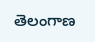తెలంగాణ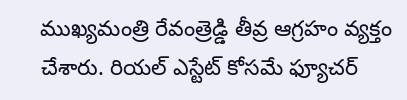ముఖ్యమంత్రి రేవంత్రెడ్డి తీవ్ర ఆగ్రహం వ్యక్తం చేశారు. రియల్ ఎస్టేట్ కోసమే ఫ్యూచర్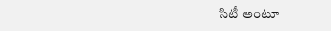సిటీ అంటూ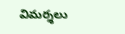విమర్శలు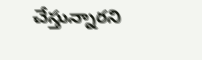చేస్తున్నారని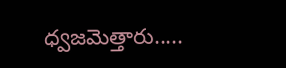ధ్వజమెత్తారు.....